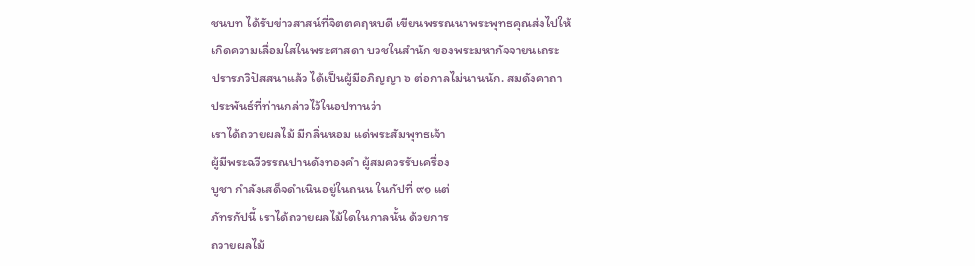ชนบท ได้รับข่าวสาสน์ที่จิตตคฤหบดี เขียนพรรณนาพระพุทธคุณส่งไปให้
เกิดความเลื่อมใสในพระศาสดา บวชในสำนัก ของพระมหากัจจายนเถระ
ปรารภวิปัสสนาแล้ว ได้เป็นผู้มีอภิญญา ๖ ต่อกาลไม่นานนัก. สมดังคาถา
ประพันธ์ที่ท่านกล่าวไว้ในอปทานว่า
เราได้ถวายผลไม้ มีกลิ่นหอม แด่พระสัมพุทธเจ้า
ผู้มีพระฉวีวรรณปานดังทองคำ ผู้สมควรรับเครื่อง
บูชา กำลังเสด็จดำเนินอยู่ในถนน ในกัปที่ ๙๑ แต่
ภัทรกัปนี้ เราได้ถวายผลไม้ใดในกาลนั้น ด้วยการ
ถวายผลไม้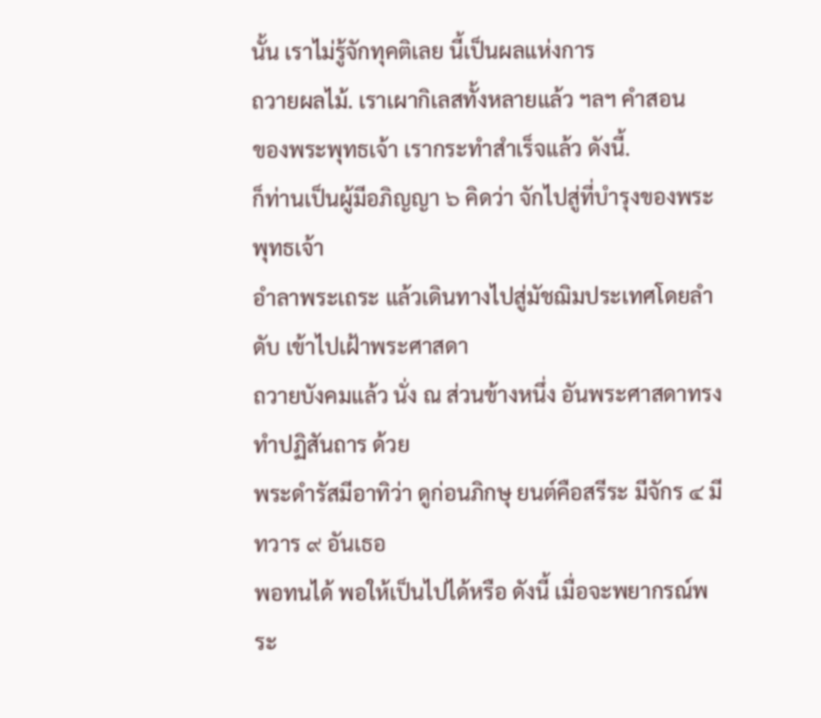นั้น เราไม่รู้จักทุคติเลย นี้เป็นผลแห่งการ
ถวายผลไม้. เราเผากิเลสทั้งหลายแล้ว ฯลฯ คำสอน
ของพระพุทธเจ้า เรากระทำสำเร็จแล้ว ดังนี้.
ก็ท่านเป็นผู้มีอภิญญา ๖ คิดว่า จักไปสู่ที่บำรุงของพระพุทธเจ้า
อำลาพระเถระ แล้วเดินทางไปสู่มัชฌิมประเทศโดยลำดับ เข้าไปเฝ้าพระศาสดา
ถวายบังคมแล้ว นั่ง ณ ส่วนข้างหนึ่ง อันพระศาสดาทรงทำปฏิสันถาร ด้วย
พระดำรัสมีอาทิว่า ดูก่อนภิกษุ ยนต์คือสรีระ มีจักร ๔ มีทวาร ๙ อันเธอ
พอทนได้ พอให้เป็นไปได้หรือ ดังนี้ เมื่อจะพยากรณ์พระ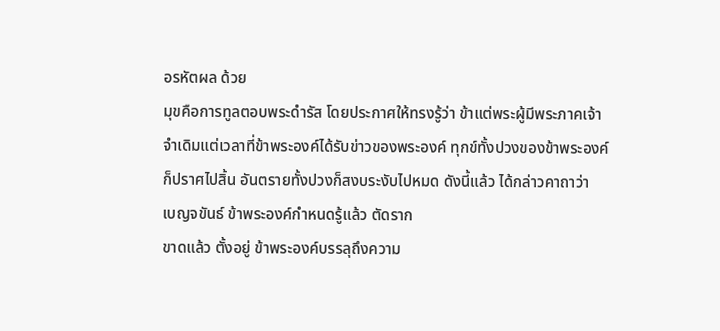อรหัตผล ด้วย
มุขคือการทูลตอบพระดำรัส โดยประกาศให้ทรงรู้ว่า ข้าแต่พระผู้มีพระภาคเจ้า
จำเดิมแต่เวลาที่ข้าพระองค์ได้รับข่าวของพระองค์ ทุกข์ทั้งปวงของข้าพระองค์
ก็ปราศไปสิ้น อันตรายทั้งปวงก็สงบระงับไปหมด ดังนี้แล้ว ได้กล่าวคาถาว่า
เบญจขันธ์ ข้าพระองค์กำหนดรู้แล้ว ตัดราก
ขาดแล้ว ตั้งอยู่ ข้าพระองค์บรรลุถึงความ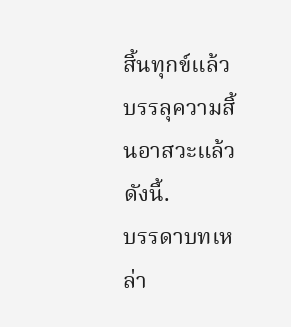สิ้นทุกข์แล้ว
บรรลุความสิ้นอาสวะแล้ว ดังนี้.
บรรดาบทเหล่า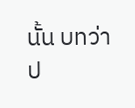นั้น บทว่า ป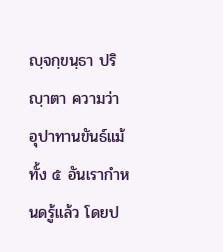ญฺจกฺขนฺธา ปริญฺาตา ความว่า
อุปาทานขันธ์แม้ทั้ง ๕ อันเรากำหนดรู้แล้ว โดยป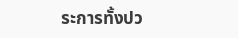ระการทั้งปว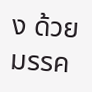ง ด้วยมรรค